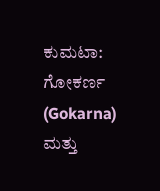ಕುಮಟಾ: ಗೋಕರ್ಣ (Gokarna) ಮತ್ತು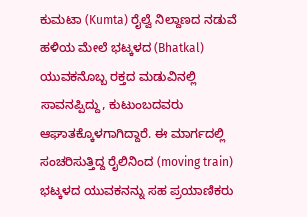ಕುಮಟಾ (Kumta) ರೈಲ್ವೆ ನಿಲ್ದಾಣದ ನಡುವೆ ಹಳಿಯ ಮೇಲೆ ಭಟ್ಕಳದ (Bhatkal) ಯುವಕನೊಬ್ಬ ರಕ್ತದ ಮಡುವಿನಲ್ಲಿ ಸಾವನಪ್ಪಿದ್ದು, ಕುಟುಂಬದವರು ಆಘಾತಕ್ಕೊಳಗಾಗಿದ್ದಾರೆ. ಈ ಮಾರ್ಗದಲ್ಲಿ ಸಂಚರಿಸುತ್ತಿದ್ದ ರೈಲಿನಿಂದ (moving train) ಭಟ್ಕಳದ ಯುವಕನನ್ನು ಸಹ ಪ್ರಯಾಣಿಕರು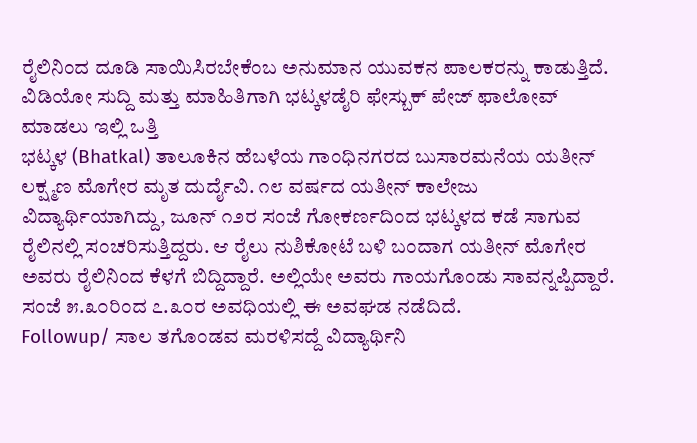ರೈಲಿನಿಂದ ದೂಡಿ ಸಾಯಿಸಿರಬೇಕೆಂಬ ಅನುಮಾನ ಯುವಕನ ಪಾಲಕರನ್ನು ಕಾಡುತ್ತಿದೆ.
ವಿಡಿಯೋ ಸುದ್ದಿ ಮತ್ತು ಮಾಹಿತಿಗಾಗಿ ಭಟ್ಕಳಡೈರಿ ಫೇಸ್ಬುಕ್ ಪೇಜ್ ಫಾಲೋವ್ ಮಾಡಲು ಇಲ್ಲಿ ಒತ್ತಿ
ಭಟ್ಕಳ (Bhatkal) ತಾಲೂಕಿನ ಹೆಬಳೆಯ ಗಾಂಧಿನಗರದ ಬುಸಾರಮನೆಯ ಯತೀನ್ ಲಕ್ಷ್ಮಣ ಮೊಗೇರ ಮೃತ ದುರ್ದೈವಿ. ೧೮ ವರ್ಷದ ಯತೀನ್ ಕಾಲೇಜು ವಿದ್ಯಾರ್ಥಿಯಾಗಿದ್ದು, ಜೂನ್ ೧೨ರ ಸಂಜೆ ಗೋಕರ್ಣದಿಂದ ಭಟ್ಕಳದ ಕಡೆ ಸಾಗುವ ರೈಲಿನಲ್ಲಿ ಸಂಚರಿಸುತ್ತಿದ್ದರು. ಆ ರೈಲು ನುಶಿಕೋಟೆ ಬಳಿ ಬಂದಾಗ ಯತೀನ್ ಮೊಗೇರ ಅವರು ರೈಲಿನಿಂದ ಕೆಳಗೆ ಬಿದ್ದಿದ್ದಾರೆ. ಅಲ್ಲಿಯೇ ಅವರು ಗಾಯಗೊಂಡು ಸಾವನ್ನಪ್ಪಿದ್ದಾರೆ. ಸಂಜೆ ೫.೩೦ರಿಂದ ೭.೩೦ರ ಅವಧಿಯಲ್ಲಿ ಈ ಅವಘಡ ನಡೆದಿದೆ.
Followup/ ಸಾಲ ತಗೊಂಡವ ಮರಳಿಸದ್ದೆ ವಿದ್ಯಾರ್ಥಿನಿ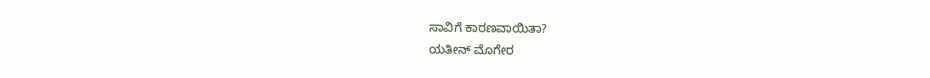ಸಾವಿಗೆ ಕಾರಣವಾಯಿತಾ?
ಯತೀನ್ ಮೊಗೇರ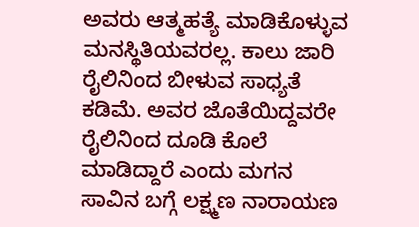ಅವರು ಆತ್ಮಹತ್ಯೆ ಮಾಡಿಕೊಳ್ಳುವ ಮನಸ್ಥಿತಿಯವರಲ್ಲ. ಕಾಲು ಜಾರಿ ರೈಲಿನಿಂದ ಬೀಳುವ ಸಾಧ್ಯತೆ ಕಡಿಮೆ. ಅವರ ಜೊತೆಯಿದ್ದವರೇ ರೈಲಿನಿಂದ ದೂಡಿ ಕೊಲೆ ಮಾಡಿದ್ದಾರೆ ಎಂದು ಮಗನ ಸಾವಿನ ಬಗ್ಗೆ ಲಕ್ಷ್ಮಣ ನಾರಾಯಣ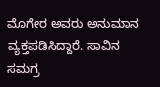ಮೊಗೇರ ಅವರು ಅನುಮಾನ ವ್ಯಕ್ತಪಡಿಸಿದ್ದಾರೆ. ಸಾವಿನ ಸಮಗ್ರ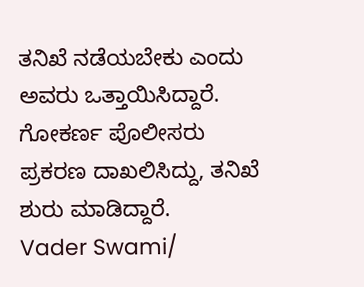ತನಿಖೆ ನಡೆಯಬೇಕು ಎಂದು ಅವರು ಒತ್ತಾಯಿಸಿದ್ದಾರೆ. ಗೋಕರ್ಣ ಪೊಲೀಸರು ಪ್ರಕರಣ ದಾಖಲಿಸಿದ್ದು, ತನಿಖೆ ಶುರು ಮಾಡಿದ್ದಾರೆ.
Vader Swami/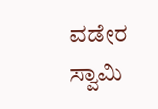ವಡೇರ ಸ್ವಾಮಿ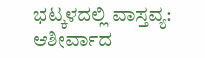ಭಟ್ಕಳದಲ್ಲಿ ವಾಸ್ತವ್ಯ: ಆಶೀರ್ವಾದ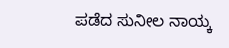ಪಡೆದ ಸುನೀಲ ನಾಯ್ಕ